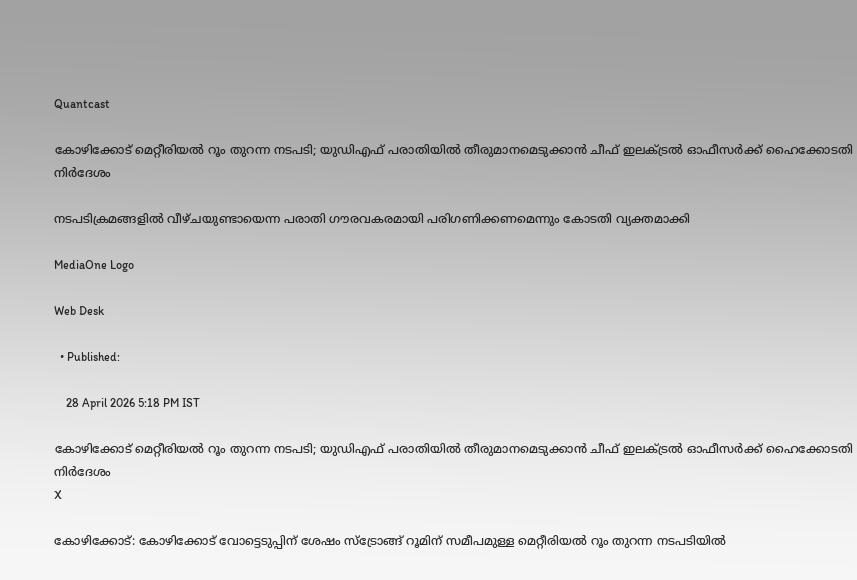Quantcast

കോഴിക്കോട് മെറ്റീരിയൽ റൂം തുറന്ന നടപടി; യുഡിഎഫ് പരാതിയിൽ തീരുമാനമെടുക്കാൻ ചീഫ് ഇലക്ട്രൽ ഓഫീസർക്ക് ഹൈക്കോടതി നിർദേശം

നടപടിക്രമങ്ങളിൽ വീഴ്ചയുണ്ടായെന്ന പരാതി ഗൗരവകരമായി പരിഗണിക്കണമെന്നും കോടതി വ്യക്തമാക്കി

MediaOne Logo

Web Desk

  • Published:

    28 April 2026 5:18 PM IST

കോഴിക്കോട് മെറ്റീരിയൽ റൂം തുറന്ന നടപടി; യുഡിഎഫ് പരാതിയിൽ തീരുമാനമെടുക്കാൻ ചീഫ് ഇലക്ട്രൽ ഓഫീസർക്ക് ഹൈക്കോടതി നിർദേശം
X

കോഴിക്കോട്: കോഴിക്കോട് വോട്ടെടുപ്പിന് ശേഷം സ്ട്രോങ്ങ് റൂമിന് സമീപമുള്ള മെറ്റീരിയൽ റൂം തുറന്ന നടപടിയിൽ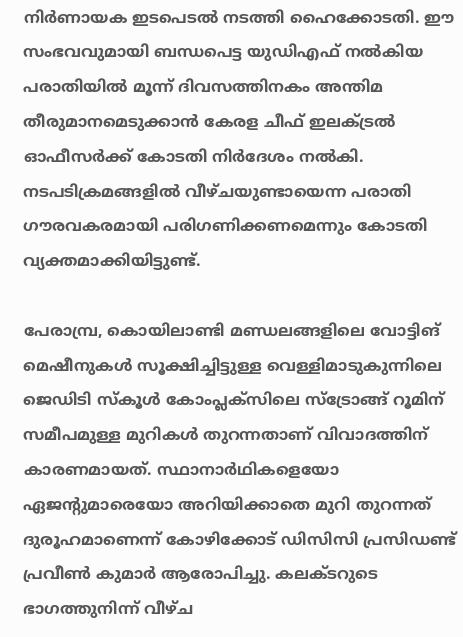നിർണായക ഇടപെടൽ നടത്തി ഹൈക്കോടതി. ഈ സംഭവവുമായി ബന്ധപെട്ട യുഡിഎഫ് നൽകിയ പരാതിയിൽ മൂന്ന് ദിവസത്തിനകം അന്തിമ തീരുമാനമെടുക്കാൻ കേരള ചീഫ് ഇലക്ട്രൽ ഓഫീസർക്ക് കോടതി നിർദേശം നൽകി. നടപടിക്രമങ്ങളിൽ വീഴ്ചയുണ്ടായെന്ന പരാതി ഗൗരവകരമായി പരിഗണിക്കണമെന്നും കോടതി വ്യക്തമാക്കിയിട്ടുണ്ട്.

പേരാമ്പ്ര, കൊയിലാണ്ടി മണ്ഡലങ്ങളിലെ വോട്ടിങ് മെഷീനുകൾ സൂക്ഷിച്ചിട്ടുള്ള വെള്ളിമാടുകുന്നിലെ ജെഡിടി സ്കൂൾ കോംപ്ലക്സിലെ സ്ട്രോങ്ങ് റൂമിന് സമീപമുള്ള മുറികൾ തുറന്നതാണ് വിവാദത്തിന് കാരണമായത്. സ്ഥാനാർഥികളെയോ ഏജന്റുമാരെയോ അറിയിക്കാതെ മുറി തുറന്നത് ദുരൂഹമാണെന്ന് കോഴിക്കോട് ഡിസിസി പ്രസിഡണ്ട് പ്രവീൺ കുമാർ ആരോപിച്ചു. കലക്ടറുടെ ഭാഗത്തുനിന്ന് വീഴ്ച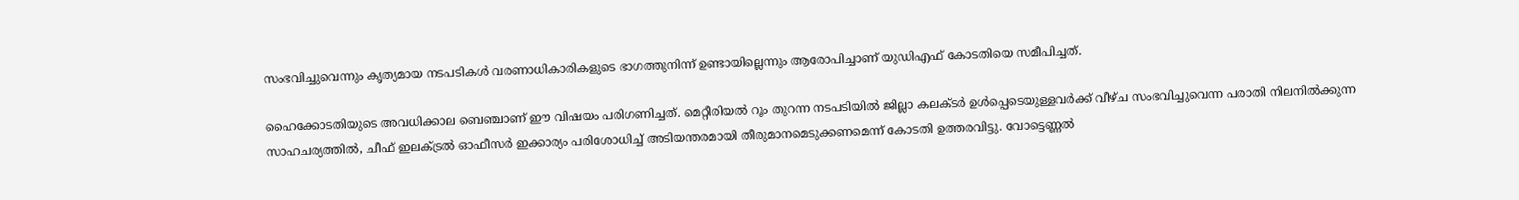സംഭവിച്ചുവെന്നും കൃത്യമായ നടപടികൾ വരണാധികാരികളുടെ ഭാഗത്തുനിന്ന് ഉണ്ടായില്ലെന്നും ആരോപിച്ചാണ് യുഡിഎഫ് കോടതിയെ സമീപിച്ചത്.

ഹൈക്കോടതിയുടെ അവധിക്കാല ബെഞ്ചാണ് ഈ വിഷയം പരിഗണിച്ചത്. മെറ്റീരിയൽ റൂം തുറന്ന നടപടിയിൽ ജില്ലാ കലക്ടർ ഉൾപ്പെടെയുള്ളവർക്ക് വീഴ്ച സംഭവിച്ചുവെന്ന പരാതി നിലനിൽക്കുന്ന സാഹചര്യത്തിൽ, ചീഫ് ഇലക്ട്രൽ ഓഫീസർ ഇക്കാര്യം പരിശോധിച്ച് അടിയന്തരമായി തീരുമാനമെടുക്കണമെന്ന് കോടതി ഉത്തരവിട്ടു. വോട്ടെണ്ണൽ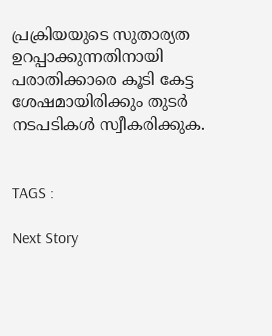പ്രക്രിയയുടെ സുതാര്യത ഉറപ്പാക്കുന്നതിനായി പരാതിക്കാരെ കൂടി കേട്ട ശേഷമായിരിക്കും തുടർ നടപടികൾ സ്വീകരിക്കുക.


TAGS :

Next Story